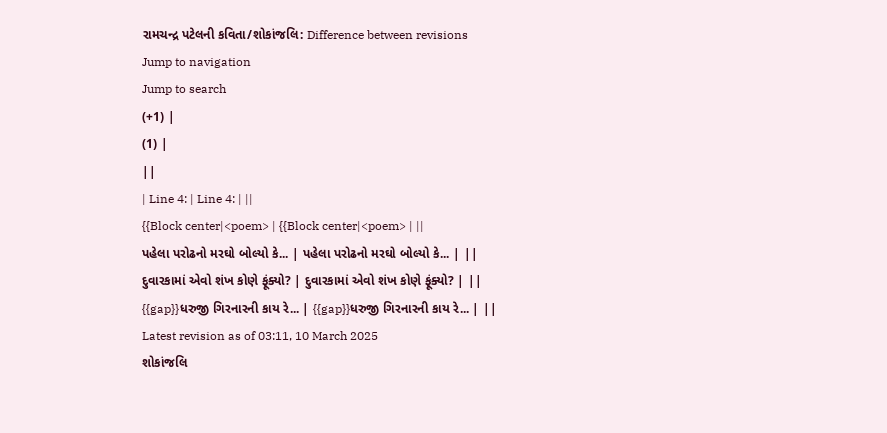રામચન્દ્ર પટેલની કવિતા/શોકાંજલિ: Difference between revisions
Jump to navigation
Jump to search
(+1) |
(1) |
||
| Line 4: | Line 4: | ||
{{Block center|<poem> | {{Block center|<poem> | ||
પહેલા પરોઢનો મરઘો બોલ્યો કે... | પહેલા પરોઢનો મરઘો બોલ્યો કે... | ||
દુવારકામાં એવો શંખ કોણે ફૂંક્યો? | દુવારકામાં એવો શંખ કોણે ફૂંક્યો? | ||
{{gap}}ધરુજી ગિરનારની કાય રે... | {{gap}}ધરુજી ગિરનારની કાય રે... | ||
Latest revision as of 03:11, 10 March 2025
શોકાંજલિ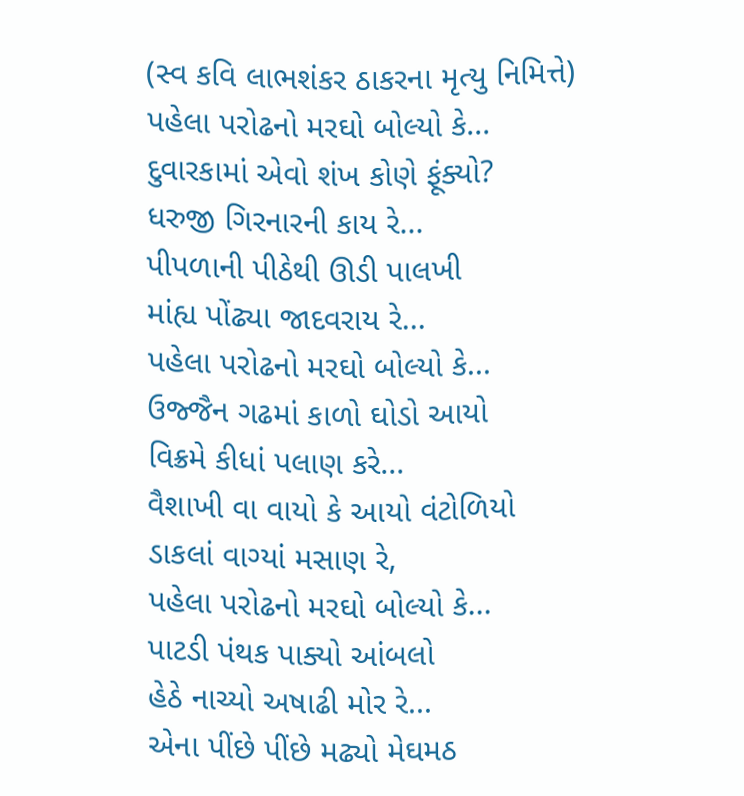(સ્વ કવિ લાભશંકર ઠાકરના મૃત્યુ નિમિત્તે)
પહેલા પરોઢનો મરઘો બોલ્યો કે...
દુવારકામાં એવો શંખ કોણે ફૂંક્યો?
ધરુજી ગિરનારની કાય રે...
પીપળાની પીઠેથી ઊડી પાલખી
માંહ્ય પોંઢ્યા જાદવરાય રે...
પહેલા પરોઢનો મરઘો બોલ્યો કે...
ઉજ્જૈન ગઢમાં કાળો ઘોડો આયો
વિક્રમે કીધાં પલાણ કરે...
વૈશાખી વા વાયો કે આયો વંટોળિયો
ડાકલાં વાગ્યાં મસાણ રે,
પહેલા પરોઢનો મરઘો બોલ્યો કે...
પાટડી પંથક પાક્યો આંબલો
હેઠે નાચ્યો અષાઢી મોર રે...
એના પીંછે પીંછે મઢ્યો મેઘમઠ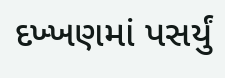દખ્ખણમાં પસર્યું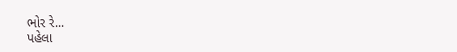ભોર રે...
પહેલા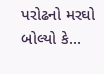પરોઢનો મરઘો બોલ્યો કે...